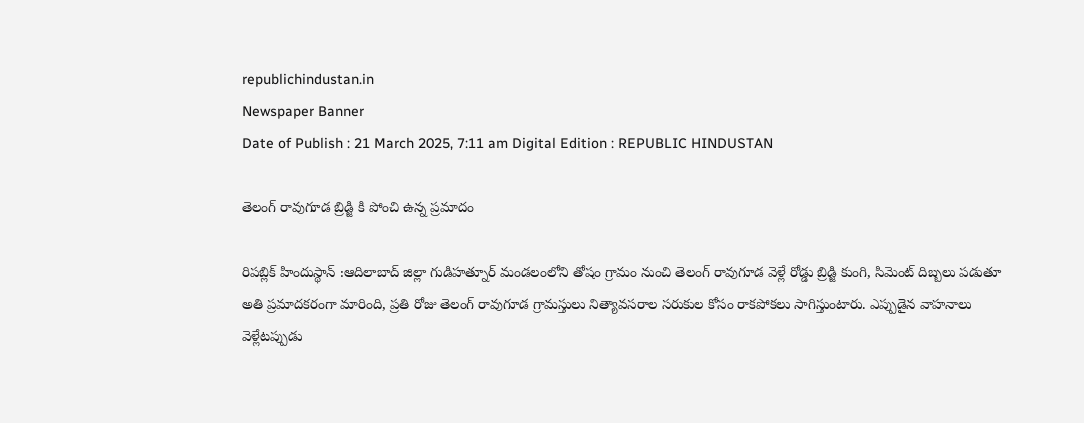republichindustan.in
Newspaper Banner
Date of Publish : 21 March 2025, 7:11 am Digital Edition : REPUBLIC HINDUSTAN

తెలంగ్ రావుగూడ బ్రిడ్జి కి పోంచి ఉన్న ప్రమాదం

రిపబ్లిక్ హిందుస్థాన్ :ఆదిలాబాద్ జిల్లా గుడిహత్నూర్ మండలంలోని తోషం గ్రామం నుంచి తెలంగ్ రావుగూడ వెళ్లే రోడ్డు బ్రిడ్జి కుంగి, సిమెంట్ దిబ్బలు పడుతూ అతి ప్రమాదకరంగా మారింది, ప్రతి రోజు తెలంగ్ రావుగూడ గ్రామస్తులు నిత్యావసరాల సరుకుల కోసం రాకపోకలు సాగిస్తుంటారు. ఎప్పుడైన వాహనాలు వెళ్లేటప్పుడు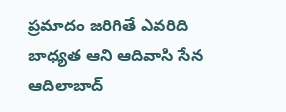ప్రమాదం జరిగితే ఎవరిది బాధ్యత ఆని ఆదివాసి సేన ఆదిలాబాద్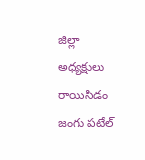జిల్లా అధ్యక్షులు రాయిసిడం జంగు పటేల్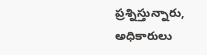ప్రశ్నిస్తున్నారు, అధికారులు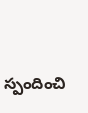స్పందించి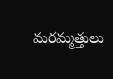మరమ్మత్తులు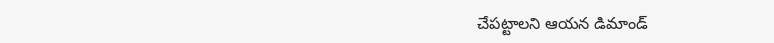చేపట్టాలని ఆయన డిమాండ్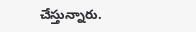చేస్తున్నారు.